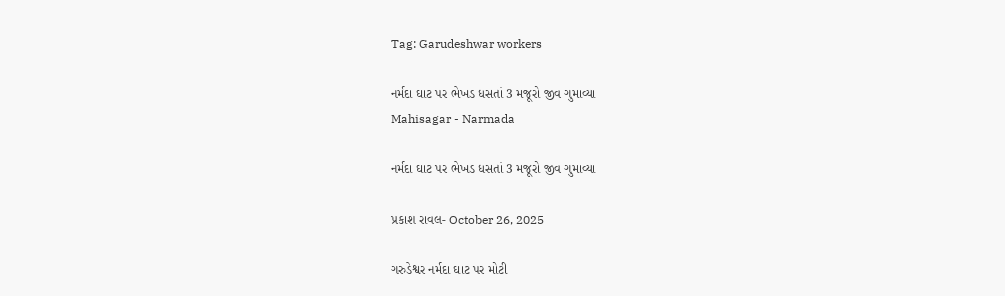Tag: Garudeshwar workers

નર્મદા ઘાટ પર ભેખડ ધસતાં 3 મજૂરો જીવ ગુમાવ્યા
Mahisagar - Narmada

નર્મદા ઘાટ પર ભેખડ ધસતાં 3 મજૂરો જીવ ગુમાવ્યા

પ્રકાશ રાવલ- October 26, 2025

ગરુડેશ્વર નર્મદા ઘાટ પર મોટી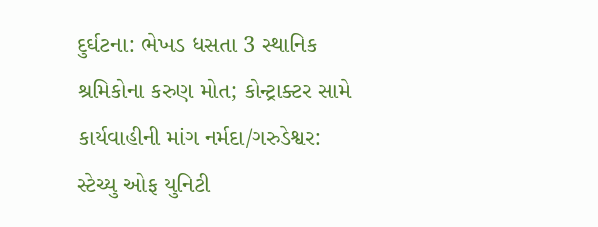દુર્ઘટના: ભેખડ ધસતા 3 સ્થાનિક શ્રમિકોના કરુણ મોત; કોન્ટ્રાક્ટર સામે કાર્યવાહીની માંગ નર્મદા/ગરુડેશ્વર: સ્ટેચ્યુ ઓફ યુનિટી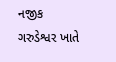નજીક ગરુડેશ્વર ખાતે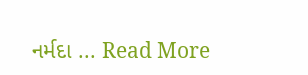નર્મદા ... Read More